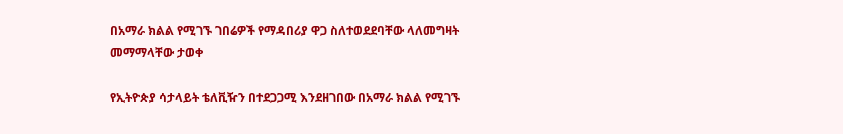በአማራ ክልል የሚገኙ ገበሬዎች የማዳበሪያ ዋጋ ስለተወደደባቸው ላለመግዛት መማማላቸው ታወቀ

የኢትዮጵያ ሳታላይት ቴለቪዥን በተደጋጋሚ እንደዘገበው በአማራ ክልል የሚገኙ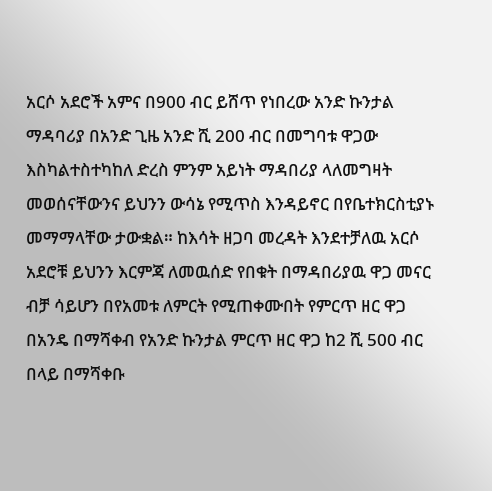አርሶ አደሮች አምና በ900 ብር ይሸጥ የነበረው አንድ ኩንታል ማዳባሪያ በአንድ ጊዜ አንድ ሺ 200 ብር በመግባቱ ዋጋው እስካልተስተካከለ ድረስ ምንም አይነት ማዳበሪያ ላለመግዛት መወሰናቸውንና ይህንን ውሳኔ የሚጥስ እንዳይኖር በየቤተክርስቲያኑ መማማላቸው ታውቋል። ከእሳት ዘጋባ መረዳት እንደተቻለዉ አርሶ አደሮቹ ይህንን እርምጃ ለመዉሰድ የበቁት በማዳበሪያዉ ዋጋ መናር ብቻ ሳይሆን በየአመቱ ለምርት የሚጠቀሙበት የምርጥ ዘር ዋጋ በአንዴ በማሻቀብ የአንድ ኩንታል ምርጥ ዘር ዋጋ ከ2 ሺ 500 ብር በላይ በማሻቀቡ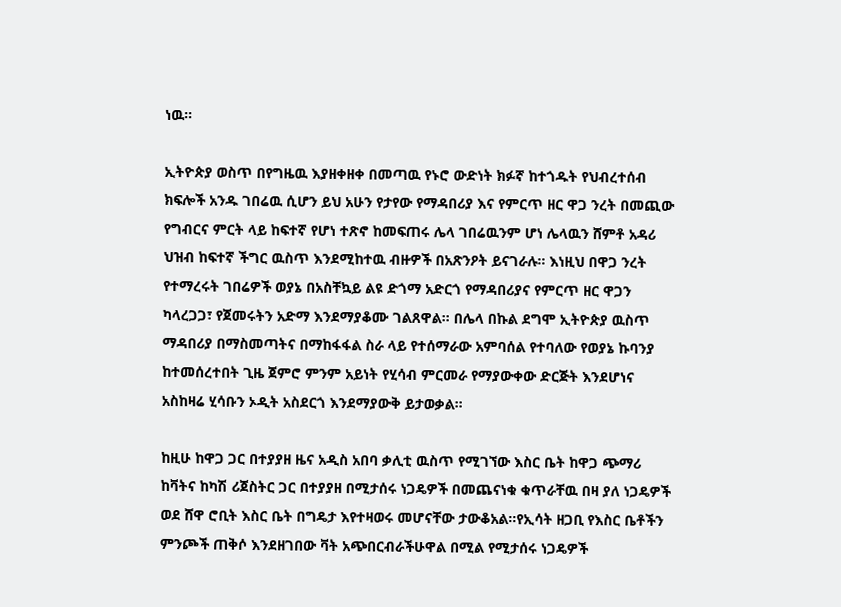ነዉ።

ኢትዮጵያ ወስጥ በየግዜዉ እያዘቀዘቀ በመጣዉ የኑሮ ውድነት ክፉኛ ከተጎዱት የህብረተሰብ ክፍሎች አንዱ ገበሬዉ ሲሆን ይህ አሁን የታየው የማዳበሪያ እና የምርጥ ዘር ዋጋ ንረት በመጪው የግብርና ምርት ላይ ከፍተኛ የሆነ ተጽኖ ከመፍጠሩ ሌላ ገበሬዉንም ሆነ ሌላዉን ሸምቶ አዳሪ ህዝብ ከፍተኛ ችግር ዉስጥ እንደሚከተዉ ብዙዎች በአጽንዖት ይናገራሉ። እነዚህ በዋጋ ንረት የተማረሩት ገበሬዎች ወያኔ በአስቸኳይ ልዩ ድጎማ አድርጎ የማዳበሪያና የምርጥ ዘር ዋጋን ካላረጋጋ፣ የጀመሩትን አድማ እንደማያቆሙ ገልጸዋል። በሌላ በኩል ደግሞ ኢትዮጵያ ዉስጥ ማዳበሪያ በማስመጣትና በማከፋፋል ስራ ላይ የተሰማራው አምባሰል የተባለው የወያኔ ኩባንያ ከተመሰረተበት ጊዜ ጀምሮ ምንም አይነት የሂሳብ ምርመራ የማያውቀው ድርጅት እንደሆነና አስከዛሬ ሂሳቡን ኦዲት አስደርጎ እንደማያውቅ ይታወቃል።

ከዚሁ ከዋጋ ጋር በተያያዘ ዜና አዲስ አበባ ቃሊቲ ዉስጥ የሚገኘው እስር ቤት ከዋጋ ጭማሪ ከቫትና ከካሽ ሪጀስትር ጋር በተያያዘ በሚታሰሩ ነጋዴዎች በመጨናነቁ ቁጥራቸዉ በዛ ያለ ነጋዴዎች ወደ ሸዋ ሮቢት እስር ቤት በግዴታ እየተዛወሩ መሆናቸው ታውቆአል።የኢሳት ዘጋቢ የእስር ቤቶችን ምንጮች ጠቅሶ እንደዘገበው ቫት አጭበርብራችሁዋል በሚል የሚታሰሩ ነጋዴዎች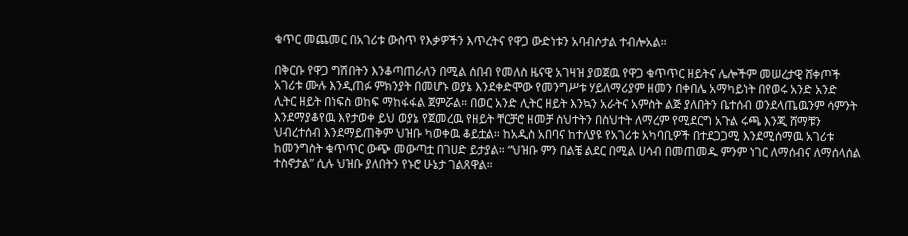ቁጥር መጨመር በአገሪቱ ውስጥ የእቃዎችን እጥረትና የዋጋ ውድነቱን አባብሶታል ተብሎአል።

በቅርቡ የዋጋ ግሽበትን እንቆጣጠራለን በሚል ሰበብ የመለስ ዜናዊ አገዛዝ ያወጀዉ የዋጋ ቁጥጥር ዘይትና ሌሎችም መሠረታዊ ሸቀጦች አገሪቱ ሙሉ እንዲጠፉ ምክንያት በመሆኑ ወያኔ እንደቀድሞው የመንግሥቱ ሃይለማሪያም ዘመን በቀበሌ አማካይነት በየወሩ አንድ አንድ ሊትር ዘይት በነፍስ ወከፍ ማከፋፋል ጀምሯል። በወር አንድ ሊትር ዘይት እንኳን አራትና አምስት ልጅ ያለበትን ቤተሰብ ወንደላጤዉንም ሳምንት እንደማያቆየዉ እየታወቀ ይህ ወያኔ የጀመረዉ የዘይት ቸርቻሮ ዘመቻ ስህተትን በስህተት ለማረም የሚደርግ አጉል ሩጫ እንጂ ሸማቹን ህብረተሰብ እንደማይጠቅም ህዝቡ ካወቀዉ ቆይቷል። ከአዲስ አበባና ከተለያዩ የአገሪቱ አካባቢዎች በተደጋጋሚ እንደሚሰማዉ አገሪቱ ከመንግስት ቁጥጥር ውጭ መውጣቷ በገሀድ ይታያል። “ህዝቡ ምን በልቼ ልደር በሚል ሀሳብ በመጠመዱ ምንም ነገር ለማሰብና ለማሰላሰል ተስኖታል” ሲሉ ህዝቡ ያለበትን የኑሮ ሁኔታ ገልጸዋል።